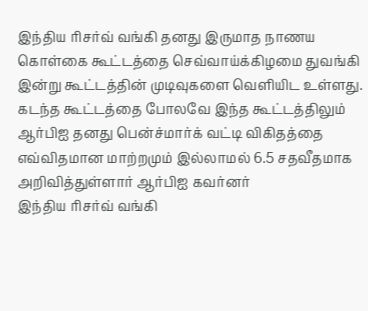இந்திய ரிசர்வ் வங்கி தனது இருமாத நாணய கொள்கை கூட்டத்தை செவ்வாய்க்கிழமை துவங்கி இன்று கூட்டத்தின் முடிவுகளை வெளியிட உள்ளது. கடந்த கூட்டத்தை போலவே இந்த கூட்டத்திலும் ஆர்பிஐ தனது பென்ச்மார்க் வட்டி விகிதத்தை எவ்விதமான மாற்றமும் இல்லாமல் 6.5 சதவீதமாக அறிவித்துள்ளார் ஆர்பிஐ கவர்னர்
இந்திய ரிசர்வ் வங்கி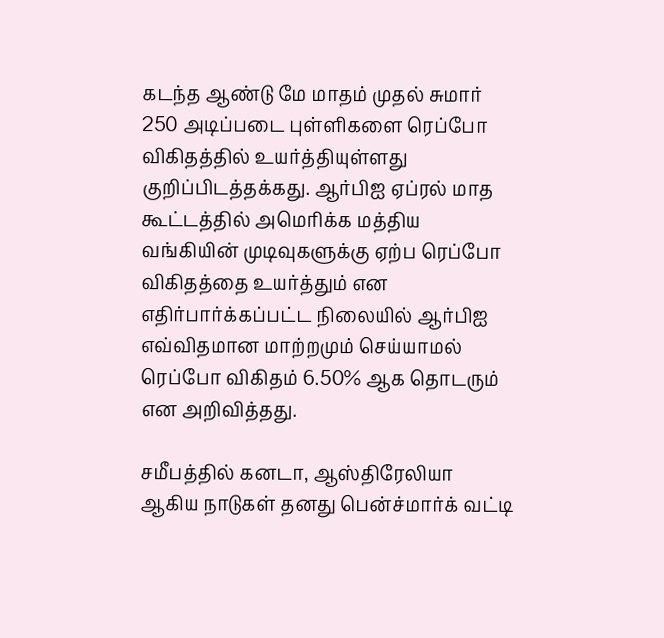கடந்த ஆண்டு மே மாதம் முதல் சுமார் 250 அடிப்படை புள்ளிகளை ரெப்போ விகிதத்தில் உயர்த்தியுள்ளது குறிப்பிடத்தக்கது. ஆர்பிஐ ஏப்ரல் மாத கூட்டத்தில் அமெரிக்க மத்திய வங்கியின் முடிவுகளுக்கு ஏற்ப ரெப்போ விகிதத்தை உயர்த்தும் என எதிர்பார்க்கப்பட்ட நிலையில் ஆர்பிஐ எவ்விதமான மாற்றமும் செய்யாமல் ரெப்போ விகிதம் 6.50% ஆக தொடரும் என அறிவித்தது.

சமீபத்தில் கனடா, ஆஸ்திரேலியா ஆகிய நாடுகள் தனது பென்ச்மார்க் வட்டி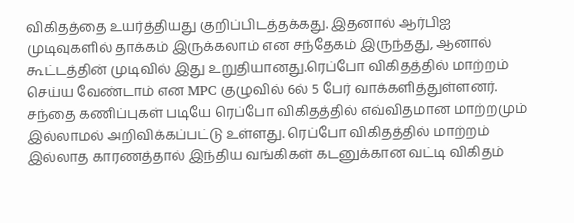விகிதத்தை உயர்த்தியது குறிப்பிடத்தக்கது. இதனால் ஆர்பிஐ முடிவுகளில் தாக்கம் இருக்கலாம் என சந்தேகம் இருந்தது, ஆனால் கூட்டத்தின் முடிவில் இது உறுதியானது.ரெப்போ விகிதத்தில் மாற்றம் செய்ய வேண்டாம் என MPC குழுவில் 6ல் 5 பேர் வாக்களித்துள்ளனர். சந்தை கணிப்புகள் படியே ரெப்போ விகிதத்தில் எவ்விதமான மாற்றமும் இல்லாமல் அறிவிக்கப்பட்டு உள்ளது. ரெப்போ விகிதத்தில் மாற்றம் இல்லாத காரணத்தால் இந்திய வங்கிகள் கடனுக்கான வட்டி விகிதம்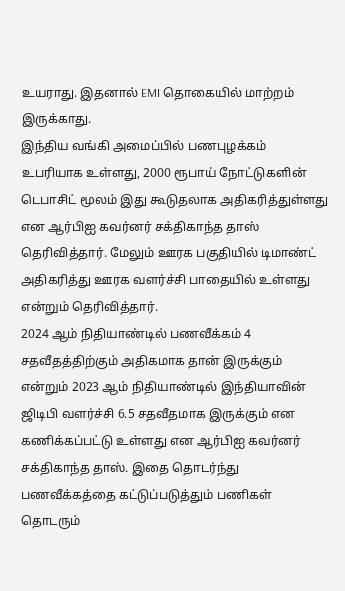உயராது. இதனால் EMI தொகையில் மாற்றம் இருக்காது.
இந்திய வங்கி அமைப்பில் பணபுழக்கம் உபரியாக உள்ளது, 2000 ரூபாய் நோட்டுகளின் டெபாசிட் மூலம் இது கூடுதலாக அதிகரித்துள்ளது என ஆர்பிஐ கவர்னர் சக்திகாந்த தாஸ் தெரிவித்தார். மேலும் ஊரக பகுதியில் டிமாண்ட் அதிகரித்து ஊரக வளர்ச்சி பாதையில் உள்ளது என்றும் தெரிவித்தார்.
2024 ஆம் நிதியாண்டில் பணவீக்கம் 4 சதவீதத்திற்கும் அதிகமாக தான் இருக்கும் என்றும் 2023 ஆம் நிதியாண்டில் இந்தியாவின் ஜிடிபி வளர்ச்சி 6.5 சதவீதமாக இருக்கும் என கணிக்கப்பட்டு உள்ளது என ஆர்பிஐ கவர்னர் சக்திகாந்த தாஸ். இதை தொடர்ந்து பணவீக்கத்தை கட்டுப்படுத்தும் பணிகள் தொடரும்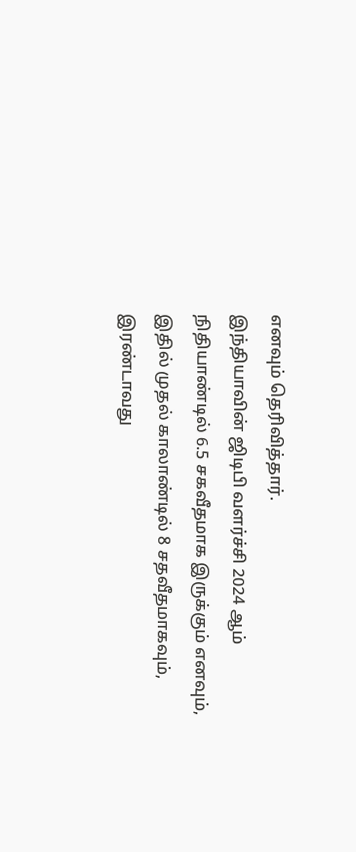எனவும் தெரிவித்தார்.
இந்தியாவின் ஜிடிபி வளர்ச்சி 2024 ஆம் நிதியாண்டில் 6.5 சகவீதமாக இருக்கும் எனவும், இதில் முதல் காலாண்டில் 8 சதவீதமாகவும், இரண்டாவது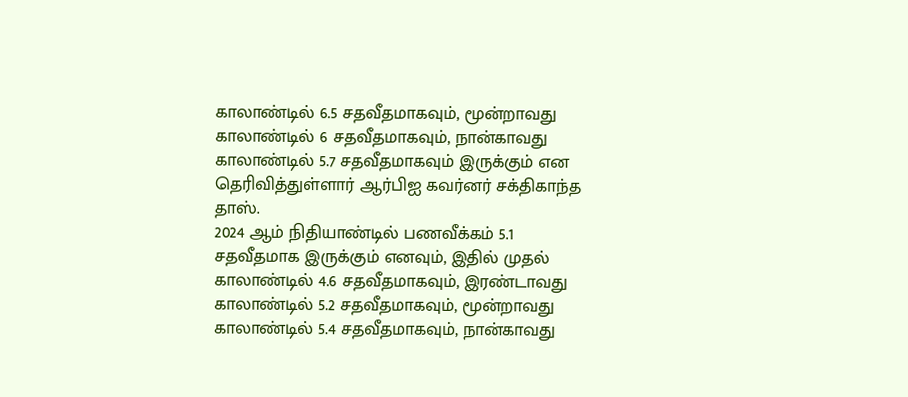காலாண்டில் 6.5 சதவீதமாகவும், மூன்றாவது காலாண்டில் 6 சதவீதமாகவும், நான்காவது காலாண்டில் 5.7 சதவீதமாகவும் இருக்கும் என தெரிவித்துள்ளார் ஆர்பிஐ கவர்னர் சக்திகாந்த தாஸ்.
2024 ஆம் நிதியாண்டில் பணவீக்கம் 5.1 சதவீதமாக இருக்கும் எனவும், இதில் முதல் காலாண்டில் 4.6 சதவீதமாகவும், இரண்டாவது காலாண்டில் 5.2 சதவீதமாகவும், மூன்றாவது காலாண்டில் 5.4 சதவீதமாகவும், நான்காவது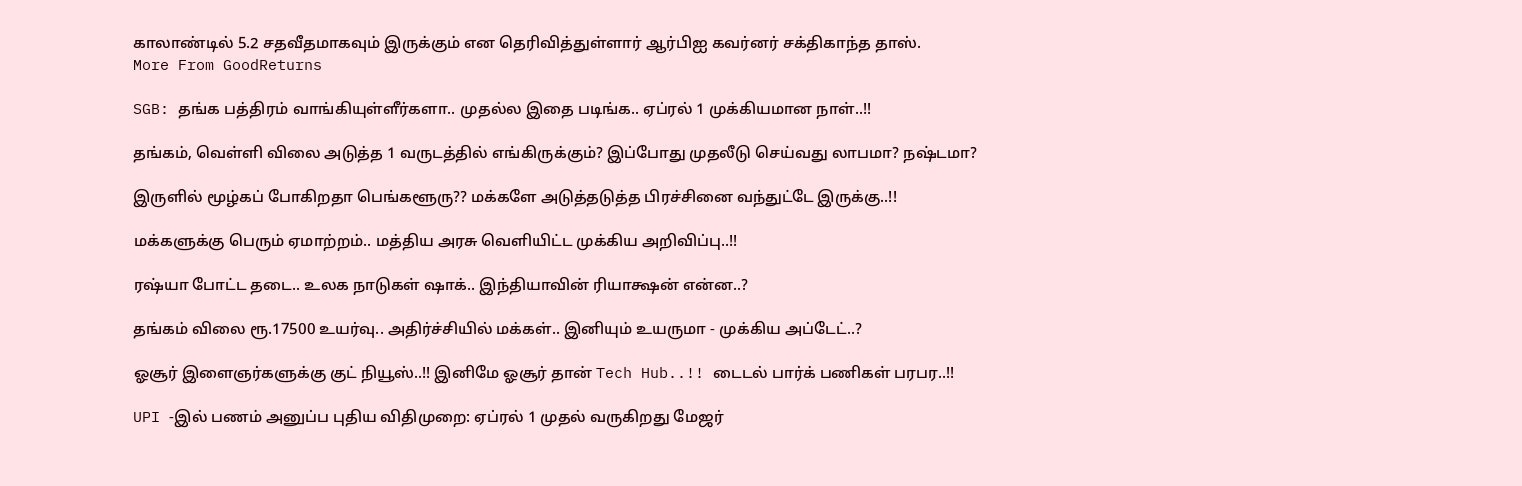காலாண்டில் 5.2 சதவீதமாகவும் இருக்கும் என தெரிவித்துள்ளார் ஆர்பிஐ கவர்னர் சக்திகாந்த தாஸ்.
More From GoodReturns

SGB: தங்க பத்திரம் வாங்கியுள்ளீர்களா.. முதல்ல இதை படிங்க.. ஏப்ரல் 1 முக்கியமான நாள்..!!

தங்கம், வெள்ளி விலை அடுத்த 1 வருடத்தில் எங்கிருக்கும்? இப்போது முதலீடு செய்வது லாபமா? நஷ்டமா?

இருளில் மூழ்கப் போகிறதா பெங்களூரு?? மக்களே அடுத்தடுத்த பிரச்சினை வந்துட்டே இருக்கு..!!

மக்களுக்கு பெரும் ஏமாற்றம்.. மத்திய அரசு வெளியிட்ட முக்கிய அறிவிப்பு..!!

ரஷ்யா போட்ட தடை.. உலக நாடுகள் ஷாக்.. இந்தியாவின் ரியாக்ஷன் என்ன..?

தங்கம் விலை ரூ.17500 உயர்வு.. அதிர்ச்சியில் மக்கள்.. இனியும் உயருமா - முக்கிய அப்டேட்..?

ஓசூர் இளைஞர்களுக்கு குட் நியூஸ்..!! இனிமே ஓசூர் தான் Tech Hub..!! டைடல் பார்க் பணிகள் பரபர..!!

UPI -இல் பணம் அனுப்ப புதிய விதிமுறை: ஏப்ரல் 1 முதல் வருகிறது மேஜர்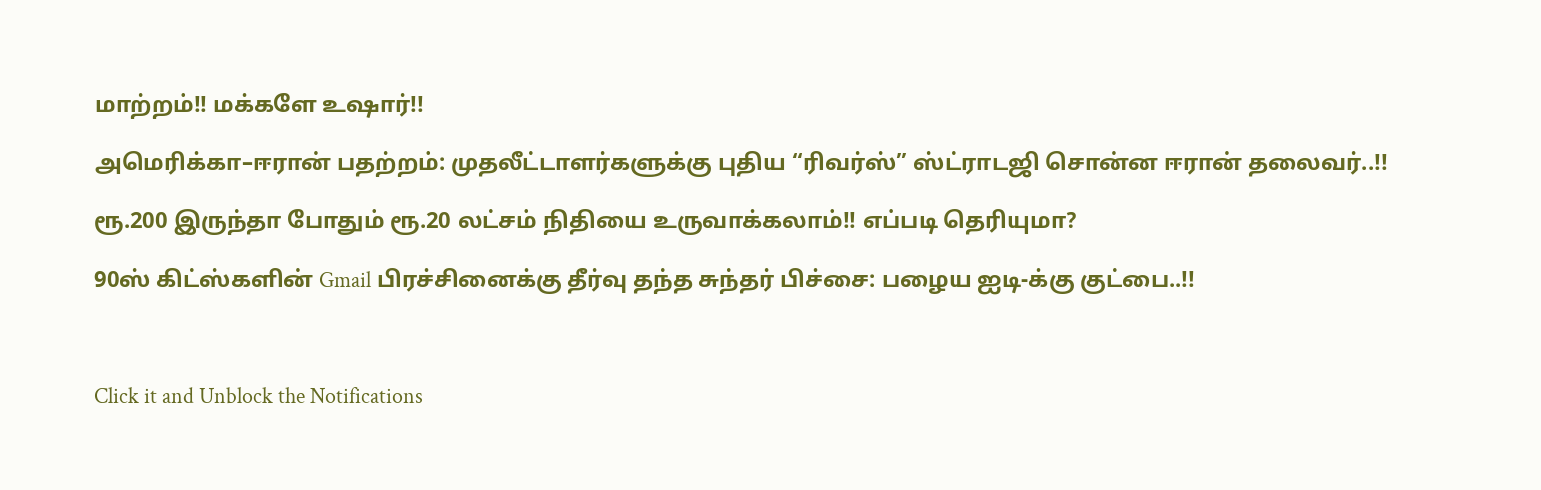மாற்றம்!! மக்களே உஷார்!!

அமெரிக்கா–ஈரான் பதற்றம்: முதலீட்டாளர்களுக்கு புதிய “ரிவர்ஸ்” ஸ்ட்ராடஜி சொன்ன ஈரான் தலைவர்..!!

ரூ.200 இருந்தா போதும் ரூ.20 லட்சம் நிதியை உருவாக்கலாம்!! எப்படி தெரியுமா?

90ஸ் கிட்ஸ்களின் Gmail பிரச்சினைக்கு தீர்வு தந்த சுந்தர் பிச்சை: பழைய ஐடி-க்கு குட்பை..!!



Click it and Unblock the Notifications